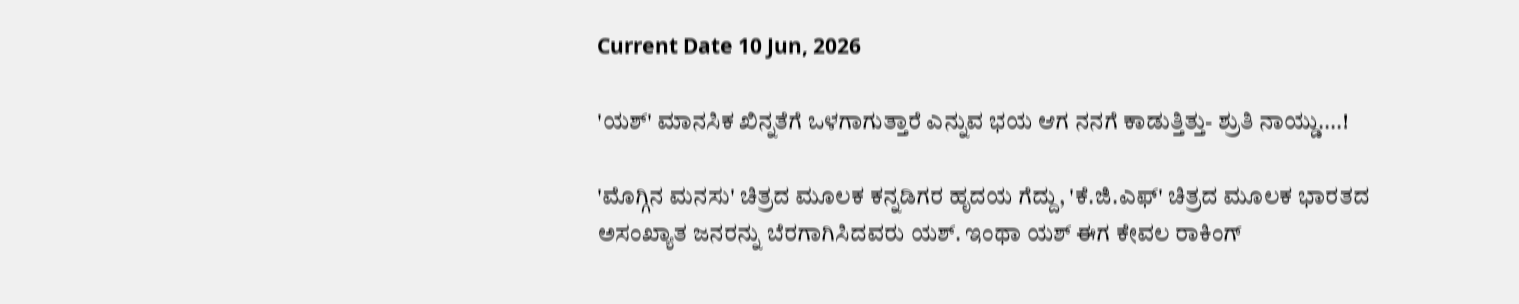Current Date 10 Jun, 2026

'ಯಶ್' ಮಾನಸಿಕ ಖಿನ್ನತೆಗೆ ಒಳಗಾಗುತ್ತಾರೆ ಎನ್ನುವ ಭಯ ಆಗ ನನಗೆ ಕಾಡುತ್ತಿತ್ತು- ಶ್ರುತಿ ನಾಯ್ಡು....!

'ಮೊಗ್ಗಿನ ಮನಸು' ಚಿತ್ರದ ಮೂಲಕ ಕನ್ನಡಿಗರ ಹೃದಯ ಗೆದ್ದು, 'ಕೆ.ಜಿ.ಎಫ್' ಚಿತ್ರದ ಮೂಲಕ ಭಾರತದ ಅಸಂಖ್ಯಾತ ಜನರನ್ನು ಬೆರಗಾಗಿಸಿದವರು ಯಶ್. ಇಂಥಾ ಯಶ್ ಈಗ ಕೇವಲ ರಾಕಿಂಗ್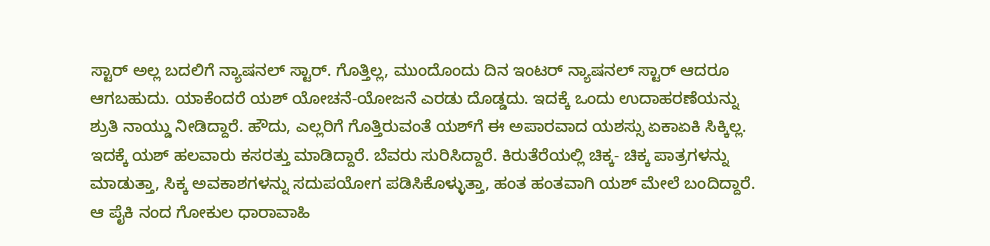ಸ್ಟಾರ್ ಅಲ್ಲ ಬದಲಿಗೆ ನ್ಯಾಷನಲ್ ಸ್ಟಾರ್. ಗೊತ್ತಿಲ್ಲ, ಮುಂದೊಂದು ದಿನ ಇಂಟರ್ ನ್ಯಾಷನಲ್ ಸ್ಟಾರ್ ಆದರೂ ಆಗಬಹುದು. ಯಾಕೆಂದರೆ ಯಶ್ ಯೋಚನೆ-ಯೋಜನೆ ಎರಡು ದೊಡ್ಡದು. ಇದಕ್ಕೆ ಒಂದು ಉದಾಹರಣೆಯನ್ನು ಶ್ರುತಿ ನಾಯ್ಡು ನೀಡಿದ್ದಾರೆ. ಹೌದು, ಎಲ್ಲರಿಗೆ ಗೊತ್ತಿರುವಂತೆ ಯಶ್‌ಗೆ ಈ ಅಪಾರವಾದ ಯಶಸ್ಸು ಏಕಾಏಕಿ ಸಿಕ್ಕಿಲ್ಲ. ಇದಕ್ಕೆ ಯಶ್ ಹಲವಾರು ಕಸರತ್ತು ಮಾಡಿದ್ದಾರೆ. ಬೆವರು ಸುರಿಸಿದ್ದಾರೆ. ಕಿರುತೆರೆಯಲ್ಲಿ ಚಿಕ್ಕ- ಚಿಕ್ಕ ಪಾತ್ರಗಳನ್ನು ಮಾಡುತ್ತಾ, ಸಿಕ್ಕ ಅವಕಾಶಗಳನ್ನು ಸದುಪಯೋಗ ಪಡಿಸಿಕೊಳ್ಳುತ್ತಾ, ಹಂತ ಹಂತವಾಗಿ ಯಶ್ ಮೇಲೆ ಬಂದಿದ್ದಾರೆ. ಆ ಪೈಕಿ ನಂದ ಗೋಕುಲ ಧಾರಾವಾಹಿ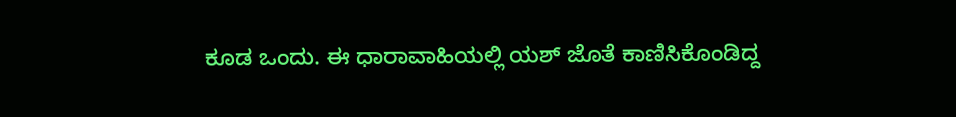ಕೂಡ ಒಂದು. ಈ ಧಾರಾವಾಹಿಯಲ್ಲಿ ಯಶ್ ಜೊತೆ ಕಾಣಿಸಿಕೊಂಡಿದ್ದ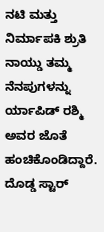ನಟಿ ಮತ್ತು ನಿರ್ಮಾಪಕಿ ಶ್ರುತಿ ನಾಯ್ಡು ತಮ್ಮ ನೆನಪುಗಳನ್ನು ರ್ಯಾಪಿಡ್ ರಶ್ಮಿ ಅವರ ಜೊತೆ ಹಂಚಿಕೊಂಡಿದ್ದಾರೆ. ದೊಡ್ಡ ಸ್ಟಾರ್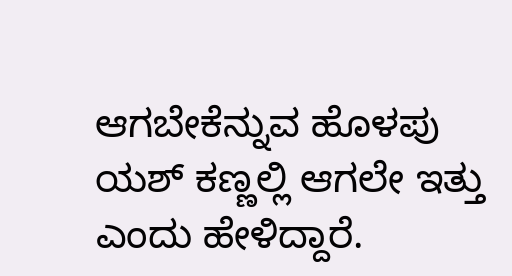ಆಗಬೇಕೆನ್ನುವ ಹೊಳಪು ಯಶ್ ಕಣ್ಣಲ್ಲಿ ಆಗಲೇ ಇತ್ತು ಎಂದು ಹೇಳಿದ್ದಾರೆ.